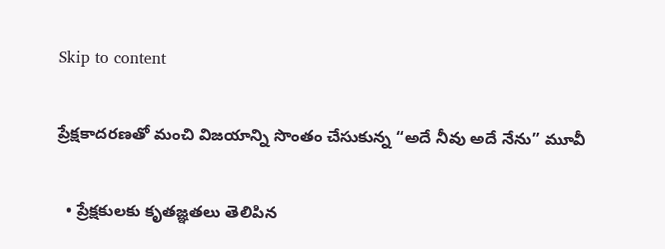Skip to content

ప్రేక్షకాదరణతో మంచి విజయాన్ని సొంతం చేసుకున్న “అదే నీవు అదే నేను” మూవీ

  • ప్రేక్షకులకు కృతజ్ఞతలు తెలిపిన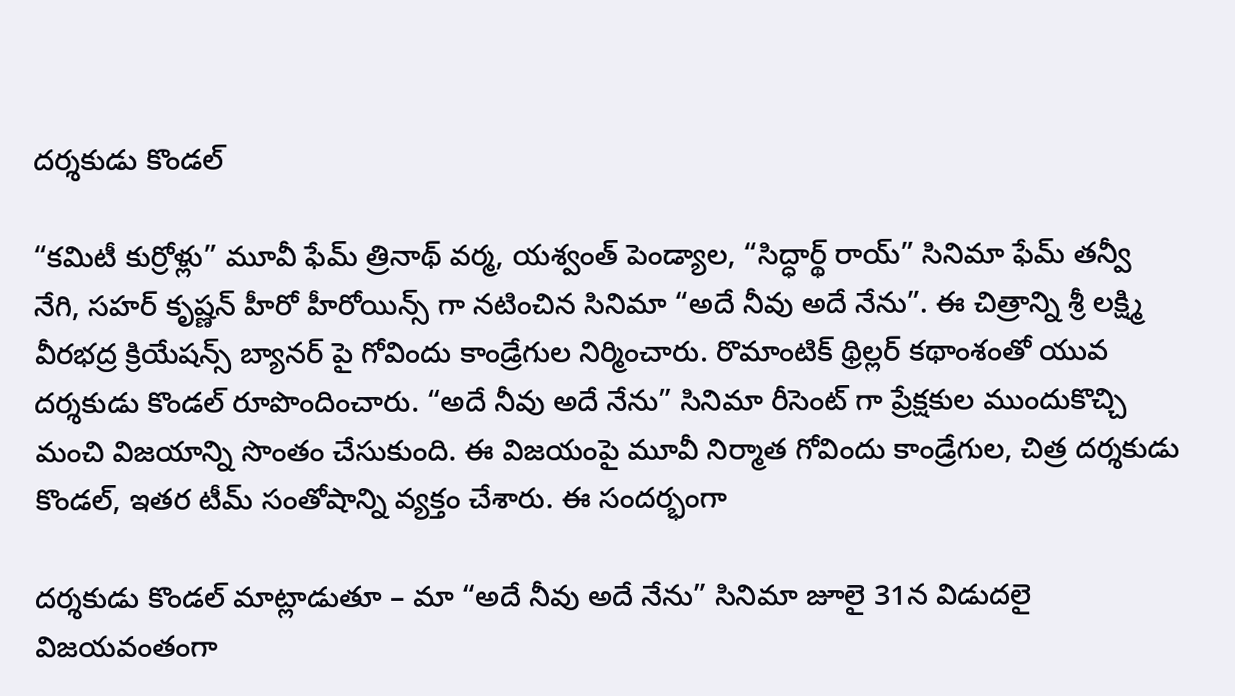దర్శకుడు కొండల్

“కమిటీ కుర్రోళ్లు” మూవీ ఫేమ్ త్రినాథ్ వర్మ, యశ్వంత్ పెండ్యాల, “సిద్ధార్థ్ రాయ్” సినిమా ఫేమ్ తన్వీ నేగి, సహర్ కృష్ణన్ హీరో హీరోయిన్స్ గా నటించిన సినిమా “అదే నీవు అదే నేను”. ఈ చిత్రాన్ని శ్రీ లక్ష్మి వీరభద్ర క్రియేషన్స్ బ్యానర్ పై గోవిందు కాండ్రేగుల నిర్మించారు. రొమాంటిక్ థ్రిల్లర్ కథాంశంతో యువ దర్శకుడు కొండల్ రూపొందించారు. “అదే నీవు అదే నేను” సినిమా రీసెంట్ గా ప్రేక్షకుల ముందుకొచ్చి మంచి విజయాన్ని సొంతం చేసుకుంది. ఈ విజయంపై మూవీ నిర్మాత గోవిందు కాండ్రేగుల, చిత్ర దర్శకుడు కొండల్, ఇతర టీమ్ సంతోషాన్ని వ్యక్తం చేశారు. ఈ సందర్భంగా

దర్శకుడు కొండల్ మాట్లాడుతూ – మా “అదే నీవు అదే నేను” సినిమా జూలై 31న విడుదలై విజయవంతంగా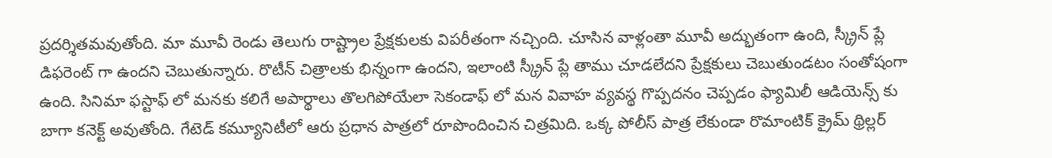ప్రదర్శితమవుతోంది. మా మూవీ రెండు తెలుగు రాష్ట్రాల ప్రేక్షకులకు విపరీతంగా నచ్చింది. చూసిన వాళ్లంతా మూవీ అద్భుతంగా ఉంది, స్క్రీన్ ప్లే డిఫరెంట్ గా ఉందని చెబుతున్నారు. రొటీన్ చిత్రాలకు భిన్నంగా ఉందని, ఇలాంటి స్క్రీన్ ప్లే తాము చూడలేదని ప్రేక్షకులు చెబుతుండటం సంతోషంగా ఉంది. సినిమా ఫస్టాఫ్ లో మనకు కలిగే అపార్థాలు తొలగిపోయేలా సెకండాఫ్ లో మన వివాహ వ్యవస్థ గొప్పదనం చెప్పడం ఫ్యామిలీ ఆడియెన్స్ కు బాగా కనెక్ట్ అవుతోంది. గేటెడ్ కమ్యూనిటీలో ఆరు ప్రధాన పాత్రలో రూపొందించిన చిత్రమిది. ఒక్క పోలీస్ పాత్ర లేకుండా రొమాంటిక్ క్రైమ్ థ్రిల్లర్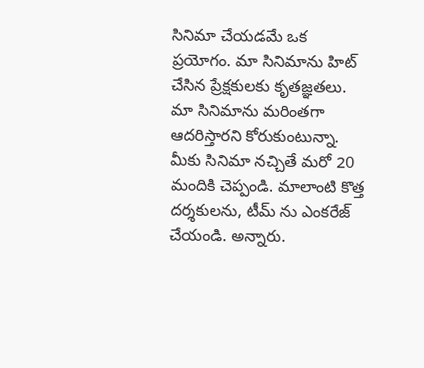సినిమా చేయడమే ఒక ప్రయోగం. మా సినిమాను హిట్ చేసిన ప్రేక్షకులకు కృతజ్ఞతలు. మా సినిమాను మరింతగా ఆదరిస్తారని కోరుకుంటున్నా. మీకు సినిమా నచ్చితే మరో 20 మందికి చెప్పండి. మాలాంటి కొత్త దర్శకులను, టీమ్ ను ఎంకరేజ్ చేయండి. అన్నారు.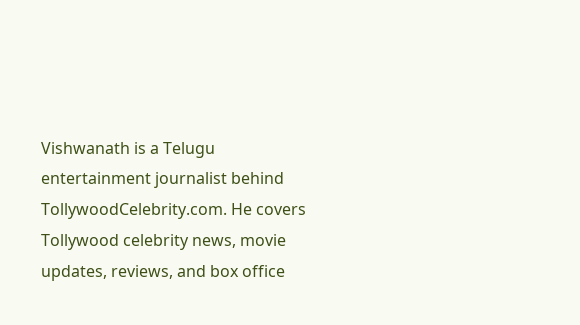Vishwanath is a Telugu entertainment journalist behind TollywoodCelebrity.com. He covers Tollywood celebrity news, movie updates, reviews, and box office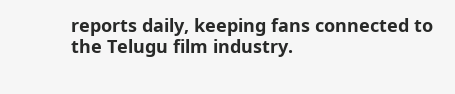reports daily, keeping fans connected to the Telugu film industry.